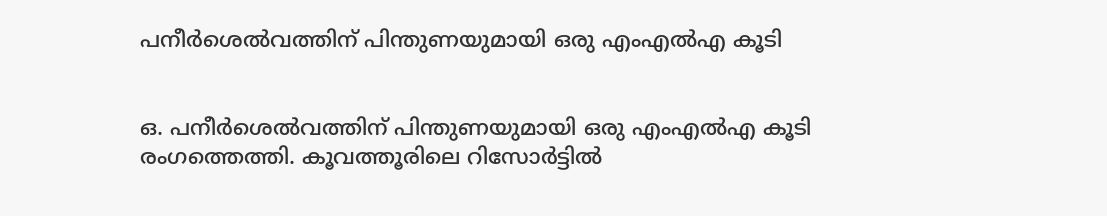പനീര്‍ശെല്‍വത്തിന് പിന്തുണയുമായി ഒരു എംഎല്‍എ കൂടി


ഒ. പനീര്‍ശെല്‍വത്തിന് പിന്തുണയുമായി ഒരു എംഎല്‍എ കൂടി രംഗത്തെത്തി. കൂവത്തൂരിലെ റിസോര്‍ട്ടില്‍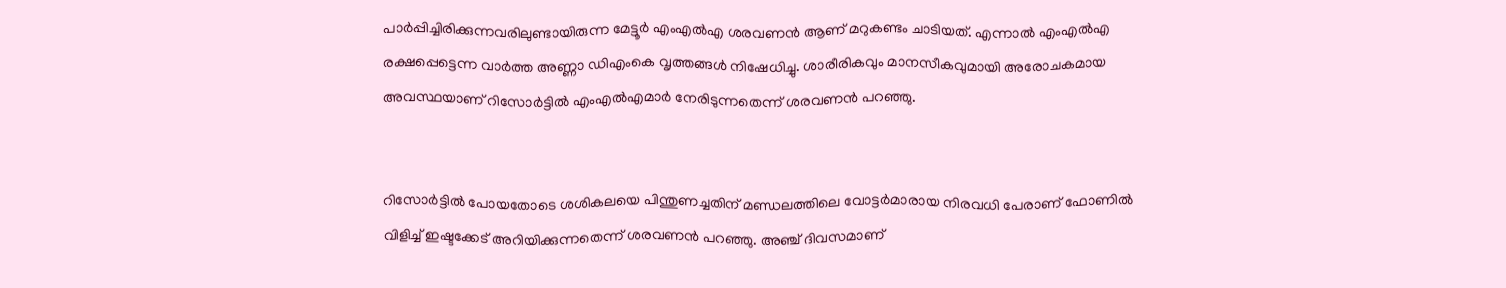പാര്‍പ്പിച്ചിരിക്കുന്നവരിലുണ്ടായിരുന്ന മേട്ടൂര്‍ എംഎല്‍എ ശരവണന്‍ ആണ് മറുകണ്ടം ചാടിയത്. എന്നാല്‍ എംഎല്‍എ രക്ഷപ്പെട്ടെന്ന വാര്‍ത്ത അണ്ണാ ഡിഎംകെ വൃത്തങ്ങള്‍ നിഷേധിച്ചു. ശാരീരികവും മാനസീകവുമായി അരോചകമായ അവസ്ഥയാണ് റിസോര്‍ട്ടില്‍ എംഎല്‍എമാര്‍ നേരിടുന്നതെന്ന് ശരവണന്‍ പറഞ്ഞു.


റിസോര്‍ട്ടില്‍ പോയതോടെ ശശികലയെ പിന്തുണച്ചതിന് മണ്ഡലത്തിലെ വോട്ടര്‍മാരായ നിരവധി പേരാണ് ഫോണില്‍ വിളിച്ച് ഇഷ്ടക്കേട് അറിയിക്കുന്നതെന്ന് ശരവണന്‍ പറഞ്ഞു. അഞ്ച് ദിവസമാണ്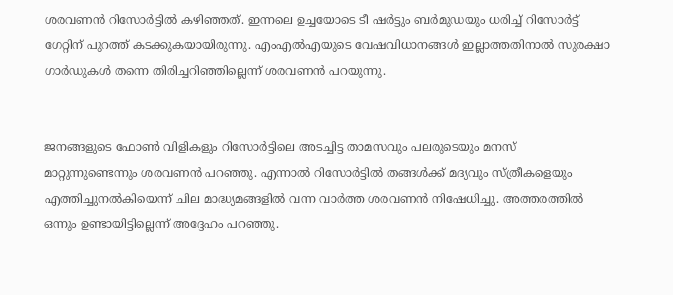ശരവണന്‍ റിസോര്‍ട്ടില്‍ കഴിഞ്ഞത്. ഇന്നലെ ഉച്ചയോടെ ടീ ഷര്‍ട്ടും ബര്‍മുഡയും ധരിച്ച് റിസോര്‍ട്ട് ഗേറ്റിന് പുറത്ത് കടക്കുകയായിരുന്നു. എംഎല്‍എയുടെ വേഷവിധാനങ്ങള്‍ ഇല്ലാത്തതിനാല്‍ സുരക്ഷാ ഗാര്‍ഡുകള്‍ തന്നെ തിരിച്ചറിഞ്ഞില്ലെന്ന് ശരവണന്‍ പറയുന്നു.


ജനങ്ങളുടെ ഫോണ്‍ വിളികളും റിസോര്‍ട്ടിലെ അടച്ചിട്ട താമസവും പലരുടെയും മനസ് മാറ്റുന്നുണ്ടെന്നും ശരവണന്‍ പറഞ്ഞു. എന്നാല്‍ റിസോര്‍ട്ടില്‍ തങ്ങള്‍ക്ക് മദ്യവും സ്ത്രീകളെയും എത്തിച്ചുനല്‍കിയെന്ന് ചില മാദ്ധ്യമങ്ങളില്‍ വന്ന വാര്‍ത്ത ശരവണന്‍ നിഷേധിച്ചു. അത്തരത്തില്‍ ഒന്നും ഉണ്ടായിട്ടില്ലെന്ന് അദ്ദേഹം പറഞ്ഞു.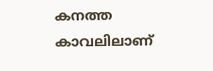കനത്ത കാവലിലാണ്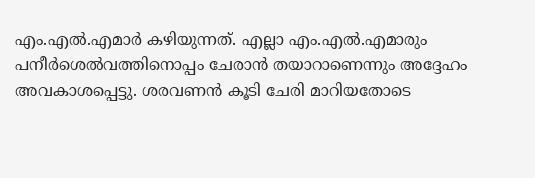എം.എല്‍.എമാര്‍ കഴിയുന്നത്. എല്ലാ എം.എല്‍.എമാരും പനീര്‍ശെല്‍വത്തിനൊപ്പം ചേരാന്‍ തയാറാണെന്നും അദ്ദേഹം അവകാശപ്പെട്ടു. ശരവണന്‍ കൂടി ചേരി മാറിയതോടെ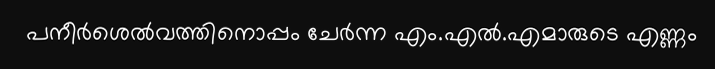പനീര്‍ശെല്‍വത്തിനൊപ്പം ചേര്‍ന്ന എം.എല്‍.എമാരുടെ എണ്ണം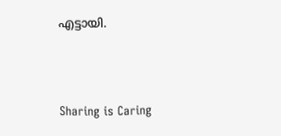എട്ടായി.



Sharing is Caring